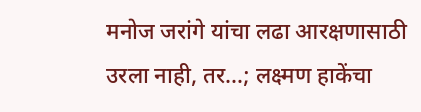मनोज जरांगे यांचा लढा आरक्षणासाठी उरला नाही, तर…; लक्ष्मण हाकेंचा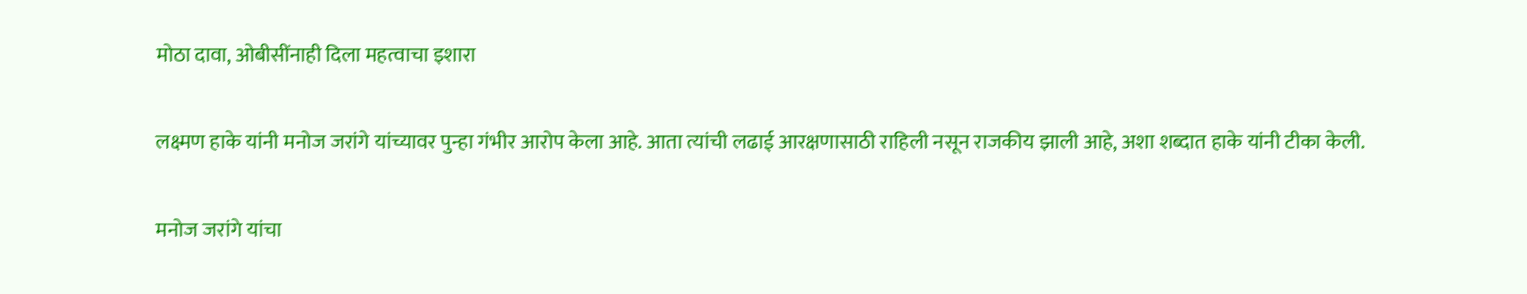मोठा दावा, ओबीसींनाही दिला महत्वाचा इशारा

लक्ष्मण हाके यांनी मनोज जरांगे यांच्यावर पुन्हा गंभीर आरोप केला आहे. आता त्यांची लढाई आरक्षणासाठी राहिली नसून राजकीय झाली आहे, अशा शब्दात हाके यांनी टीका केली.

मनोज जरांगे यांचा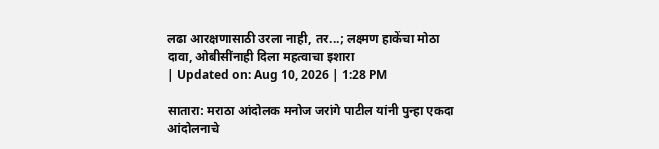लढा आरक्षणासाठी उरला नाही, तर...; लक्ष्मण हाकेंचा मोठा दावा, ओबीसींनाही दिला महत्वाचा इशारा
| Updated on: Aug 10, 2026 | 1:28 PM

सातारा: मराठा आंदोलक मनोज जरांगे पाटील यांनी पुन्हा एकदा आंदोलनाचे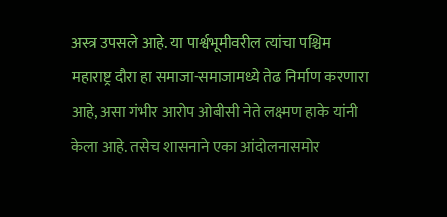अस्त्र उपसले आहे. या पार्श्वभूमीवरील त्यांचा पश्चिम महाराष्ट्र दौरा हा समाजा-समाजामध्ये तेढ निर्माण करणारा आहे, असा गंभीर आरोप ओबीसी नेते लक्ष्मण हाके यांनी केला आहे. तसेच शासनाने एका आंदोलनासमोर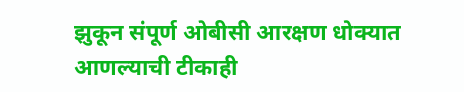झुकून संपूर्ण ओबीसी आरक्षण धोक्यात आणल्याची टीकाही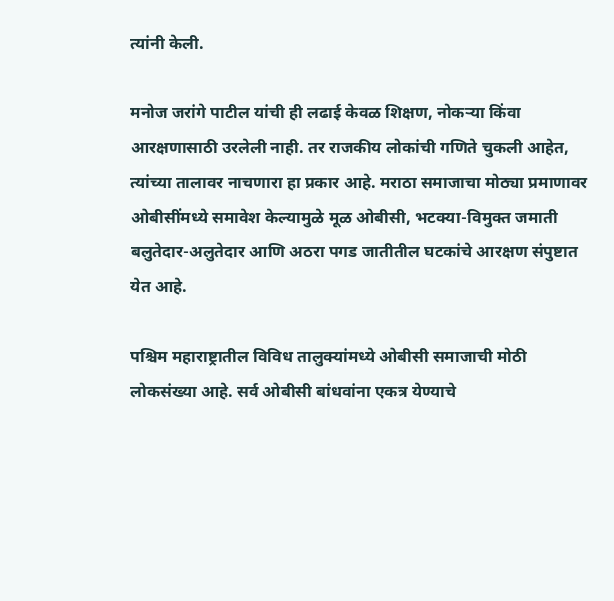त्यांनी केली.

मनोज जरांगे पाटील यांची ही लढाई केवळ शिक्षण, नोकऱ्या किंवा आरक्षणासाठी उरलेली नाही. तर राजकीय लोकांची गणिते चुकली आहेत, त्यांच्या तालावर नाचणारा हा प्रकार आहे. मराठा समाजाचा मोठ्या प्रमाणावर ओबीसींमध्ये समावेश केल्यामुळे मूळ ओबीसी, भटक्या-विमुक्त जमाती बलुतेदार-अलुतेदार आणि अठरा पगड जातीतील घटकांचे आरक्षण संपुष्टात येत आहे.

पश्चिम महाराष्ट्रातील विविध तालुक्यांमध्ये ओबीसी समाजाची मोठी लोकसंख्या आहे. सर्व ओबीसी बांधवांना एकत्र येण्याचे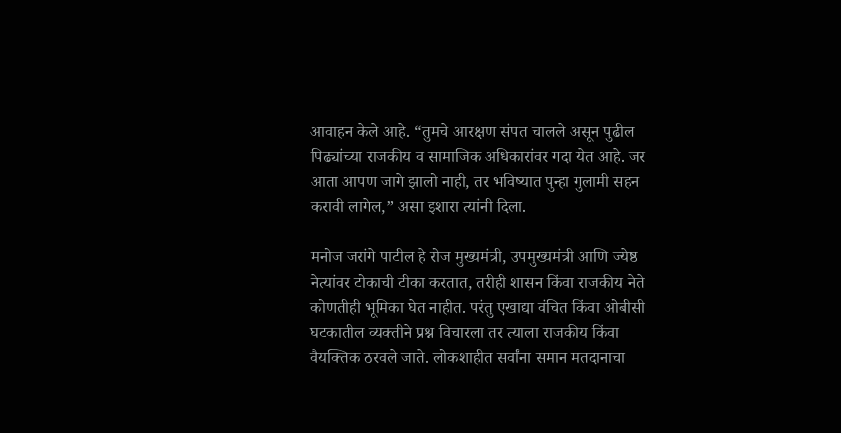आवाहन केले आहे. “तुमचे आरक्षण संपत चालले असून पुढील पिढ्यांच्या राजकीय व सामाजिक अधिकारांवर गदा येत आहे. जर आता आपण जागे झालो नाही, तर भविष्यात पुन्हा गुलामी सहन करावी लागेल,” असा इशारा त्यांनी दिला.

मनोज जरांगे पाटील हे रोज मुख्यमंत्री, उपमुख्यमंत्री आणि ज्येष्ठ नेत्यांवर टोकाची टीका करतात, तरीही शासन किंवा राजकीय नेते कोणतीही भूमिका घेत नाहीत. परंतु एखाद्या वंचित किंवा ओबीसी घटकातील व्यक्तीने प्रश्न विचारला तर त्याला राजकीय किंवा वैयक्तिक ठरवले जाते. लोकशाहीत सर्वांना समान मतदानाचा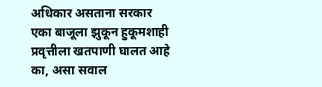अधिकार असताना सरकार एका बाजूला झुकून हुकूमशाही प्रवृत्तीला खतपाणी घालत आहे का, असा सवाल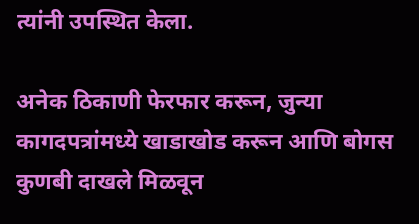त्यांनी उपस्थित केला.

अनेक ठिकाणी फेरफार करून, जुन्या कागदपत्रांमध्ये खाडाखोड करून आणि बोगस कुणबी दाखले मिळवून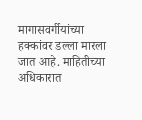मागासवर्गीयांच्या हक्कांवर डल्ला मारला जात आहे. माहितीच्या अधिकारात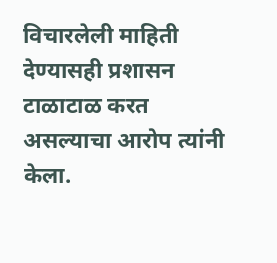विचारलेली माहिती देण्यासही प्रशासन टाळाटाळ करत असल्याचा आरोप त्यांनी केला.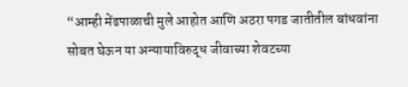“आम्ही मेंढपाळाची मुले आहोत आणि अठरा पगड जातीतील बांधवांना सोबत घेऊन या अन्यायाविरुद्ध जीवाच्या शेवटच्या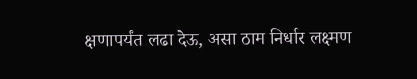क्षणापर्यंत लढा देऊ, असा ठाम निर्धार लक्ष्मण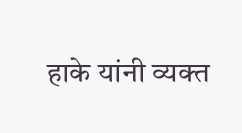हाके यांनी व्यक्त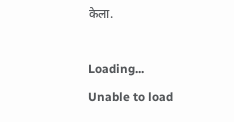केला.

Loading...
Unable to load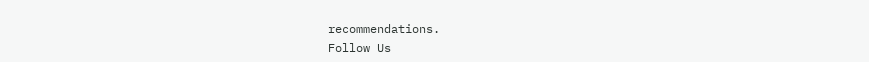recommendations.
Follow Us